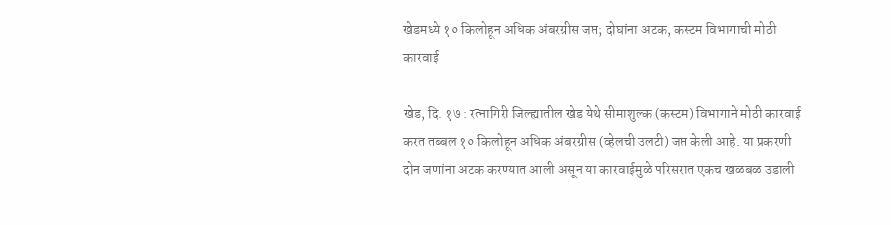खेडमध्ये १० किलोहून अधिक अंबरग्रीस जप्त; दोघांना अटक, कस्टम विभागाची मोठी कारवाई

खेड, दि. १७ : रत्नागिरी जिल्ह्यातील खेड येथे सीमाशुल्क (कस्टम) विभागाने मोठी कारवाई करत तब्बल १० किलोहून अधिक अंबरग्रीस (व्हेलची उलटी) जप्त केली आहे. या प्रकरणी दोन जणांना अटक करण्यात आली असून या कारवाईमुळे परिसरात एकच खळबळ उडाली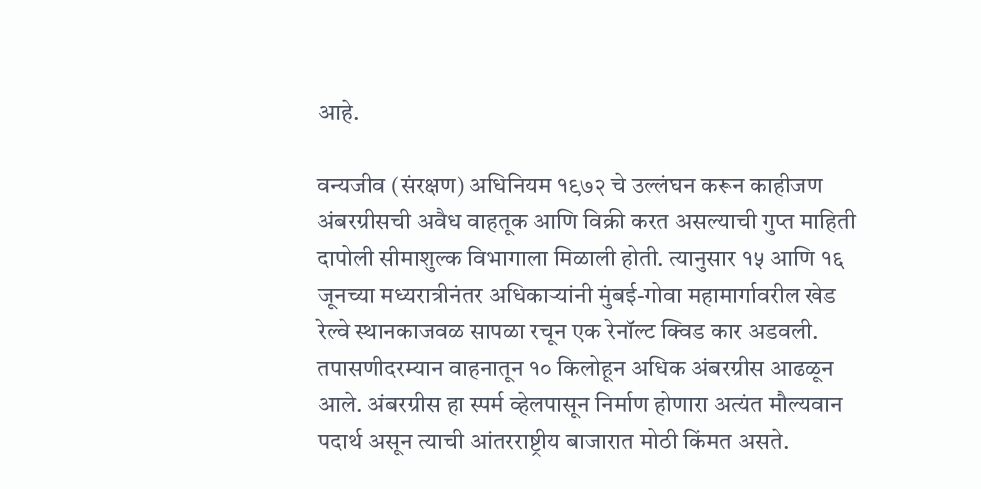आहे.

वन्यजीव (संरक्षण) अधिनियम १९७२ चे उल्लंघन करून काहीजण अंबरग्रीसची अवैध वाहतूक आणि विक्री करत असल्याची गुप्त माहिती दापोली सीमाशुल्क विभागाला मिळाली होती. त्यानुसार १५ आणि १६ जूनच्या मध्यरात्रीनंतर अधिकाऱ्यांनी मुंबई-गोवा महामार्गावरील खेड रेल्वे स्थानकाजवळ सापळा रचून एक रेनॉल्ट क्विड कार अडवली.
तपासणीदरम्यान वाहनातून १० किलोहून अधिक अंबरग्रीस आढळून आले. अंबरग्रीस हा स्पर्म व्हेलपासून निर्माण होणारा अत्यंत मौल्यवान पदार्थ असून त्याची आंतरराष्ट्रीय बाजारात मोठी किंमत असते.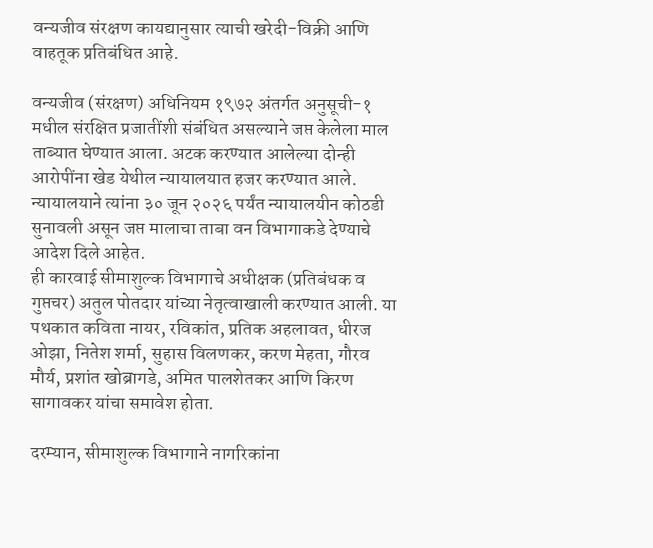वन्यजीव संरक्षण कायद्यानुसार त्याची खरेदी-विक्री आणि वाहतूक प्रतिबंधित आहे.

वन्यजीव (संरक्षण) अधिनियम १९७२ अंतर्गत अनुसूची-१ मधील संरक्षित प्रजातींशी संबंधित असल्याने जप्त केलेला माल ताब्यात घेण्यात आला. अटक करण्यात आलेल्या दोन्ही आरोपींना खेड येथील न्यायालयात हजर करण्यात आले. न्यायालयाने त्यांना ३० जून २०२६ पर्यंत न्यायालयीन कोठडी सुनावली असून जप्त मालाचा ताबा वन विभागाकडे देण्याचे आदेश दिले आहेत.
ही कारवाई सीमाशुल्क विभागाचे अधीक्षक (प्रतिबंधक व गुप्तचर) अतुल पोतदार यांच्या नेतृत्वाखाली करण्यात आली. या पथकात कविता नायर, रविकांत, प्रतिक अहलावत, धीरज ओझा, नितेश शर्मा, सुहास विलणकर, करण मेहता, गौरव मौर्य, प्रशांत खोब्रागडे, अमित पालशेतकर आणि किरण सागावकर यांचा समावेश होता.

दरम्यान, सीमाशुल्क विभागाने नागरिकांना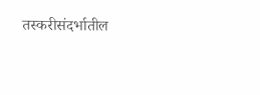तस्करीसंदर्भातील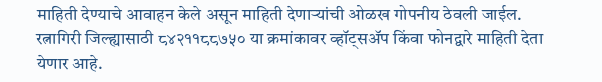माहिती देण्याचे आवाहन केले असून माहिती देणाऱ्यांची ओळख गोपनीय ठेवली जाईल. रत्नागिरी जिल्ह्यासाठी ८४२११८८७५० या क्रमांकावर व्हॉट्सॲप किंवा फोनद्वारे माहिती देता येणार आहे.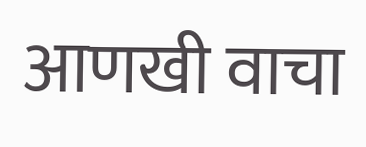आणखी वाचा